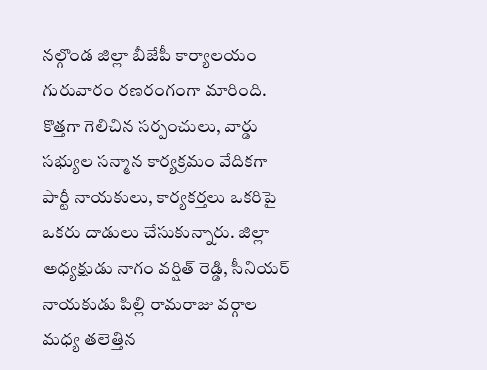నల్గొండ జిల్లా బీజేపీ కార్యాలయం గురువారం రణరంగంగా మారింది. కొత్తగా గెలిచిన సర్పంచులు, వార్డు సభ్యుల సన్మాన కార్యక్రమం వేదికగా పార్టీ నాయకులు, కార్యకర్తలు ఒకరిపై ఒకరు దాడులు చేసుకున్నారు. జిల్లా అధ్యక్షుడు నాగం వర్షిత్ రెడ్డి, సీనియర్ నాయకుడు పిల్లి రామరాజు వర్గాల మధ్య తలెత్తిన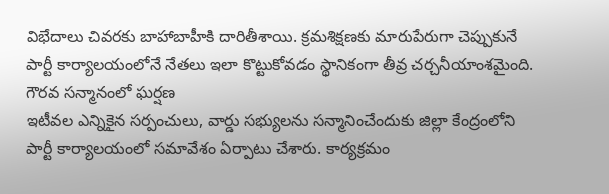విభేదాలు చివరకు బాహాబాహీకి దారితీశాయి. క్రమశిక్షణకు మారుపేరుగా చెప్పుకునే పార్టీ కార్యాలయంలోనే నేతలు ఇలా కొట్టుకోవడం స్థానికంగా తీవ్ర చర్చనీయాంశమైంది.
గౌరవ సన్మానంలో ఘర్షణ
ఇటీవల ఎన్నికైన సర్పంచులు, వార్డు సభ్యులను సన్మానించేందుకు జిల్లా కేంద్రంలోని పార్టీ కార్యాలయంలో సమావేశం ఏర్పాటు చేశారు. కార్యక్రమం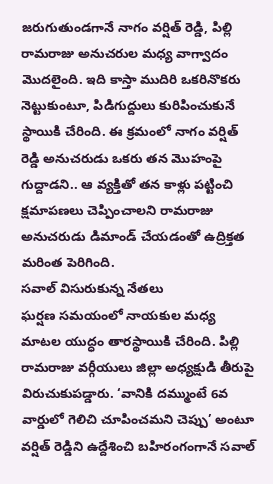జరుగుతుండగానే నాగం వర్షిత్ రెడ్డి, పిల్లి రామరాజు అనుచరుల మధ్య వాగ్వాదం మొదలైంది. ఇది కాస్తా ముదిరి ఒకరినొకరు నెట్టుకుంటూ, పిడిగుద్దులు కురిపించుకునే స్థాయికి చేరింది. ఈ క్రమంలో నాగం వర్షిత్ రెడ్డి అనుచరుడు ఒకరు తన మొహంపై గుద్దాడని.. ఆ వ్యక్తితో తన కాళ్లు పట్టించి క్షమాపణలు చెప్పించాలని రామరాజు అనుచరుడు డిమాండ్ చేయడంతో ఉద్రిక్తత మరింత పెరిగింది.
సవాల్ విసురుకున్న నేతలు
ఘర్షణ సమయంలో నాయకుల మధ్య మాటల యుద్ధం తారస్థాయికి చేరింది. పిల్లి రామరాజు వర్గీయులు జిల్లా అధ్యక్షుడి తీరుపై విరుచుకుపడ్డారు. ‘వానికి దమ్ముంటే 6వ వార్డులో గెలిచి చూపించమని చెప్పు’ అంటూ వర్షిత్ రెడ్డిని ఉద్దేశించి బహిరంగంగానే సవాల్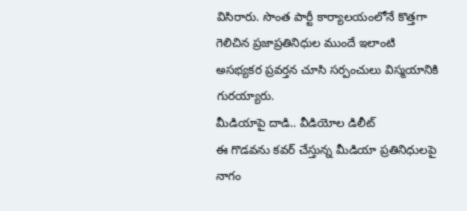విసిరారు. సొంత పార్టీ కార్యాలయంలోనే కొత్తగా గెలిచిన ప్రజాప్రతినిధుల ముందే ఇలాంటి అసభ్యకర ప్రవర్తన చూసి సర్పంచులు విస్మయానికి గురయ్యారు.
మీడియాపై దాడి.. వీడియోల డిలీట్
ఈ గొడవను కవర్ చేస్తున్న మీడియా ప్రతినిధులపై నాగం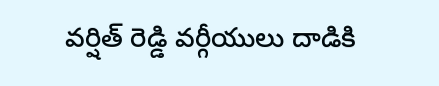వర్షిత్ రెడ్డి వర్గీయులు దాడికి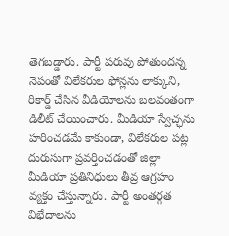తెగబడ్డారు. పార్టీ పరువు పోతుందన్న నెపంతో విలేకరుల ఫోన్లను లాక్కుని, రికార్డ్ చేసిన వీడియోలను బలవంతంగా డిలీట్ చేయించారు. మీడియా స్వేచ్ఛను హరించడమే కాకుండా, విలేకరుల పట్ల దురుసుగా ప్రవర్తించడంతో జిల్లా మీడియా ప్రతినిధులు తీవ్ర ఆగ్రహం వ్యక్తం చేస్తున్నారు. పార్టీ అంతర్గత విభేదాలను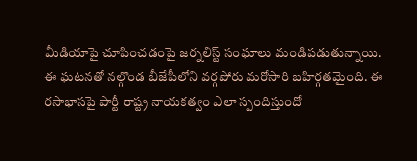మీడియాపై చూపించడంపై జర్నలిస్ట్ సంఘాలు మండిపడుతున్నాయి.
ఈ ఘటనతో నల్గొండ బీజేపీలోని వర్గపోరు మరోసారి బహిర్గతమైంది. ఈ రసాభాసపై పార్టీ రాష్ట్ర నాయకత్వం ఎలా స్పందిస్తుందో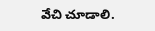వేచి చూడాలి.